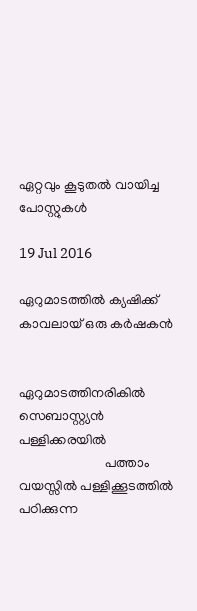ഏറ്റവും കൂടുതല്‍ വായിച്ച പോസ്റ്റുകള്‍

19 Jul 2016

ഏറുമാടത്തില്‍ ക്യഷിക്ക് കാവലായ് ഒരു കര്‍ഷകന്‍


ഏറുമാടത്തിനരികില്‍ സെബാസ്റ്റ്യന്‍ പള്ളിക്കരയില്‍
                         പത്താം വയസ്സില്‍ പള്ളിക്കൂടത്തില്‍ പഠിക്കുന്ന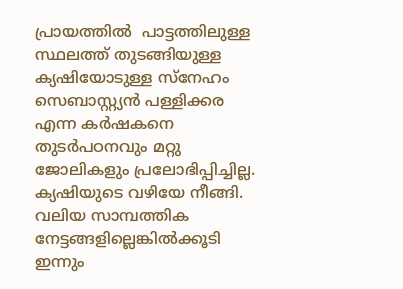പ്രായത്തില്‍  പാട്ടത്തിലുള്ള സ്ഥലത്ത് തുടങ്ങിയുള്ള ക്യഷിയോടുള്ള സ്നേഹം സെബാസ്റ്റ്യന്‍ പള്ളിക്കര എന്ന കര്‍ഷകനെ തുടര്‍പഠനവും മറ്റു ജോലികളും പ്രലോഭിപ്പിച്ചില്ല. ക്യഷിയുടെ വഴിയേ നീങ്ങി. വലിയ സാമ്പത്തിക നേട്ടങ്ങളില്ലെങ്കില്‍ക്കൂടി ഇന്നും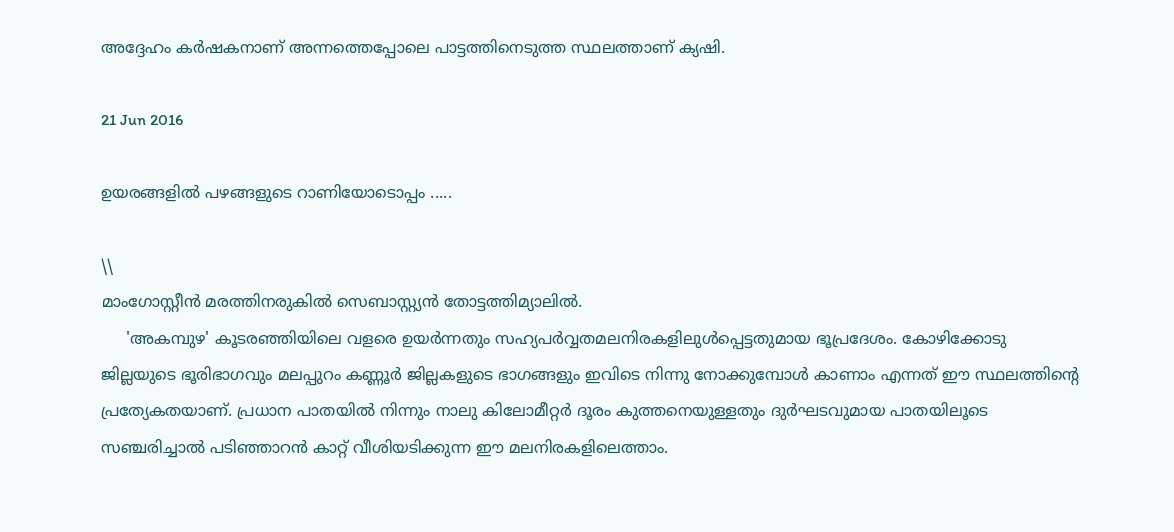അദ്ദേഹം കര്‍ഷകനാണ് അന്നത്തെപ്പോലെ പാട്ടത്തിനെടുത്ത സ്ഥലത്താണ് ക്യഷി.

21 Jun 2016

ഉയരങ്ങളില്‍ പഴങ്ങളുടെ റാണിയോടൊപ്പം .....

\\
മാംഗോസ്റ്റീന്‍ മരത്തിനരുകില്‍ സെബാസ്റ്റ്യന്‍ തോട്ടത്തിമ്യാലില്‍.
     'അകമ്പുഴ' കൂടരഞ്ഞിയിലെ വളരെ ഉയര്‍ന്നതും സഹ്യപര്‍വ്വതമലനിരകളിലുള്‍പ്പെട്ടതുമായ ഭൂപ്രദേശം. കോഴിക്കോടു ജില്ലയുടെ ഭൂരിഭാഗവും മലപ്പുറം കണ്ണൂര്‍ ജില്ലകളുടെ ഭാഗങ്ങളും ഇവിടെ നിന്നു നോക്കുമ്പോള്‍ കാണാം എന്നത് ഈ സ്ഥലത്തിന്റെ പ്രത്യേകതയാണ്. പ്രധാന പാതയില്‍ നിന്നും നാലു കിലോമീറ്റര്‍ ദൂരം കുത്തനെയുള്ളതും ദുര്‍ഘടവുമായ പാതയിലൂടെ സഞ്ചരിച്ചാല്‍ പടിഞ്ഞാറന്‍ കാറ്റ് വീശിയടിക്കുന്ന ഈ മലനിരകളിലെത്താം.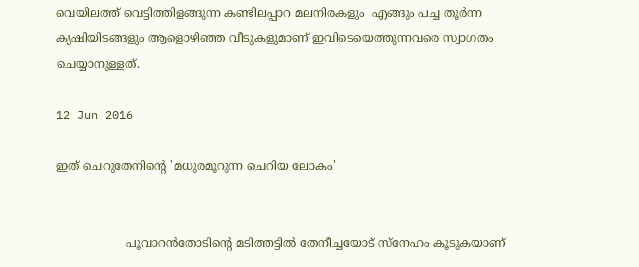വെയിലത്ത് വെട്ടിത്തിളങ്ങുന്ന കണ്ടിലപ്പാറ മലനിരകളും  എങ്ങും പച്ച തൂര്‍ന്ന ക്യഷിയിടങ്ങളും ആളൊഴിഞ്ഞ വീടുകളുമാണ് ഇവിടെയെത്തുന്നവരെ സ്വാഗതം ചെയ്യാനുള്ളത്.

12 Jun 2016

ഇത് ചെറുതേനിന്റെ 'മധുരമൂറുന്ന ചെറിയ ലോകം'


                   പൂവാറന്‍തോടിന്റെ മടിത്തട്ടില്‍ തേനീച്ചയോട് സ്നേഹം കൂടുകയാണ്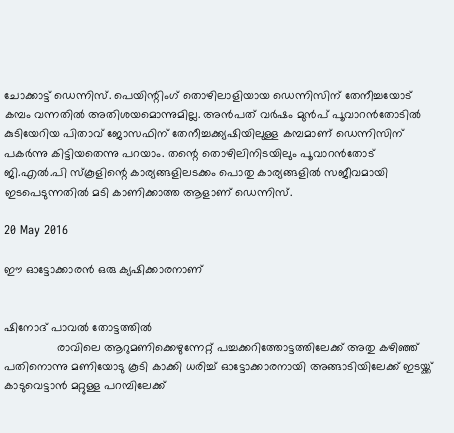ചോക്കാട്ട് ഡെന്നിസ്. പെയിന്റിംഗ് തൊഴിലാളിയായ ഡെന്നിസിന് തേനീച്ചയോട് കമ്പം വന്നതില്‍ അതിശയമൊന്നുമില്ല. അന്‍പത് വര്‍ഷം മുന്‍പ് പൂവാറന്‍തോടില്‍ കുടിയേറിയ പിതാവ് ജോസഫിന് തേനീച്ചക്ക്യഷിയിലുള്ള കമ്പമാണ് ഡെന്നിസിന് പകര്‍ന്നു കിട്ടിയതെന്നു പറയാം. തന്റെ തൊഴിലിനിടയിലും പൂവാറന്‍തോട് ജി.എല്‍.പി സ്കൂളിന്റെ കാര്യങ്ങളിലടക്കം പൊതു കാര്യങ്ങളില്‍ സജീവമായി ഇടപെടുന്നതില്‍ മടി കാണിക്കാത്ത ആളാണ് ഡെന്നിസ്.

20 May 2016

ഈ ഓട്ടോക്കാരന്‍ ഒരു ക്യഷിക്കാരനാണ്


ഷിനോദ് പാവല്‍ തോട്ടത്തില്‍
                രാവിലെ ആറുമണിക്കെഴുന്നേറ്റ് പച്ചക്കറിത്തോട്ടത്തിലേക്ക് അതു കഴിഞ്ഞ് പതിനൊന്നു മണിയോടു കൂടി കാക്കി ധരിച്ച് ഓട്ടോക്കാരനായി അങ്ങാടിയിലേക്ക് ഇടയ്ക്ക് കാടുവെട്ടാന്‍ മറ്റുള്ള പറമ്പിലേക്ക്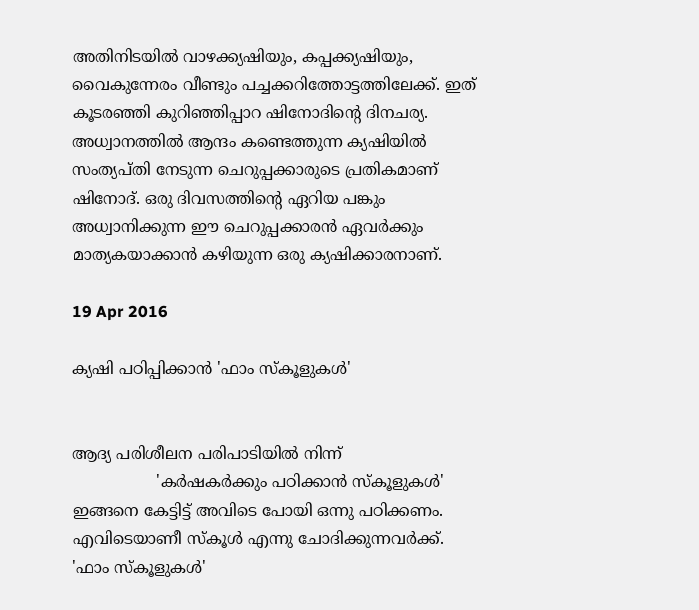അതിനിടയില്‍ വാഴക്ക്യഷിയും, കപ്പക്ക്യഷിയും, വൈകുന്നേരം വീണ്ടും പച്ചക്കറിത്തോട്ടത്തിലേക്ക്. ഇത് കൂടരഞ്ഞി കുറിഞ്ഞിപ്പാറ ഷിനോദിന്റെ ദിനചര്യ. അധ്വാനത്തില്‍ ആന്ദം കണ്ടെത്തുന്ന ക്യഷിയില്‍ സംത്യപ്തി നേടുന്ന ചെറുപ്പക്കാരുടെ പ്രതികമാണ് ഷിനോദ്. ഒരു ദിവസത്തിന്റെ ഏറിയ പങ്കും അധ്വാനിക്കുന്ന ഈ ചെറുപ്പക്കാരന്‍ ഏവര്‍ക്കും മാത്യകയാക്കാന്‍ കഴിയുന്ന ഒരു ക്യഷിക്കാരനാണ്.

19 Apr 2016

ക്യഷി പഠിപ്പിക്കാന്‍ 'ഫാം സ്കൂളുകള്‍'


ആദ്യ പരിശീലന പരിപാടിയില്‍ നിന്ന്
                 'കര്‍ഷകര്‍ക്കും പഠിക്കാന്‍ സ്കൂളുകള്‍' ഇങ്ങനെ കേട്ടിട്ട് അവിടെ പോയി ഒന്നു പഠിക്കണം. എവിടെയാണീ സ്കൂള്‍ എന്നു ചോദിക്കുന്നവര്‍ക്ക്. 'ഫാം സ്കൂളുകള്‍'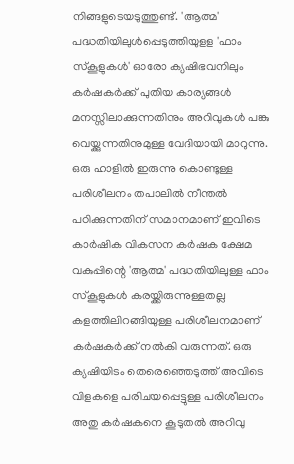നിങ്ങളുടെയടുത്തുണ്ട്. 'ആത്മ' പദ്ധതിയിലുള്‍പ്പെടുത്തിയുളള 'ഫാം സ്കൂളുകള്‍' ഓരോ ക്യഷിഭവനിലും കര്‍ഷകര്‍ക്ക് പുതിയ കാര്യങ്ങള്‍ മനസ്സിലാക്കുന്നതിനും അറിവുകള്‍ പങ്കു വെയ്ക്കുന്നതിനുമുള്ള വേദിയായി മാറുന്നു. ഒരു ഹാളില്‍ ഇരുന്നു കൊണ്ടുള്ള പരിശീലനം തപാലില്‍ നീന്തല്‍ പഠിക്കുന്നതിന് സമാനമാണ് ഇവിടെ കാര്‍ഷിക വികസന കര്‍ഷക ക്ഷേമ വകുപ്പിന്റെ 'ആത്മ' പദ്ധതിയിലുള്ള ഫാം സ്കൂളുകള്‍ കരയ്ക്കിരുന്നുള്ളതല്ല കളത്തിലിറങ്ങിയുള്ള പരിശീലനമാണ് കര്‍ഷകര്‍ക്ക് നല്‍കി വരുന്നത്. ഒരു ക്യഷിയിടം തെരെഞ്ഞെടുത്ത് അവിടെ വിളകളെ പരിചയപ്പെട്ടുള്ള പരിശീലനം അതു കര്‍ഷകനെ കൂടുതല്‍ അറിവു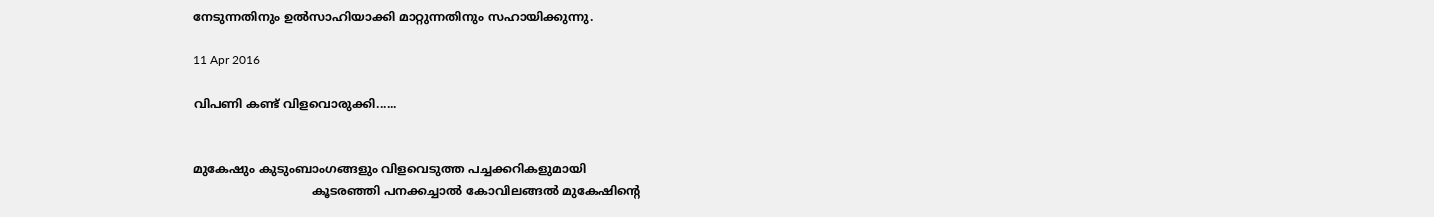നേടുന്നതിനും ഉല്‍സാഹിയാക്കി മാറ്റുന്നതിനും സഹായിക്കുന്നു.

11 Apr 2016

വിപണി കണ്ട് വിളവൊരുക്കി......


മുകേഷും കുടുംബാംഗങ്ങളും വിളവെടുത്ത പച്ചക്കറികളുമായി
                                കൂടരഞ്ഞി പനക്കച്ചാല്‍ കോവിലങ്ങല്‍ മുകേഷിന്റെ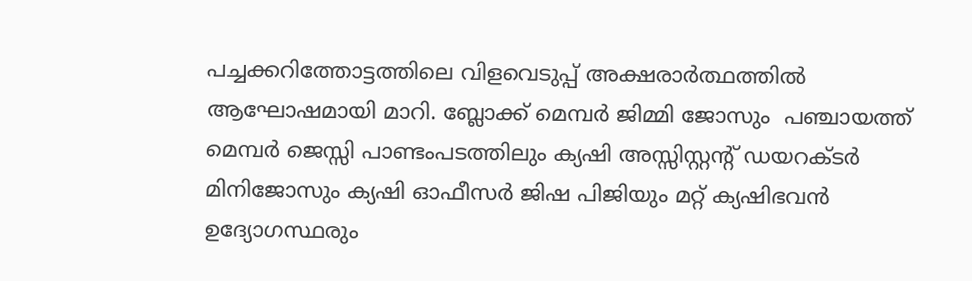പച്ചക്കറിത്തോട്ടത്തിലെ വിളവെടുപ്പ് അക്ഷരാര്‍ത്ഥത്തില്‍ ആഘോഷമായി മാറി. ബ്ലോക്ക് മെമ്പര്‍ ജിമ്മി ജോസും  പഞ്ചായത്ത് മെമ്പര്‍ ജെസ്സി പാണ്ടംപടത്തിലും ക്യഷി അസ്സിസ്റ്റന്റ് ഡയറക്ടര്‍ മിനിജോസും ക്യഷി ഓഫീസര്‍ ജിഷ പിജിയും മറ്റ് ക്യഷിഭവന്‍ ഉദ്യോഗസ്ഥരും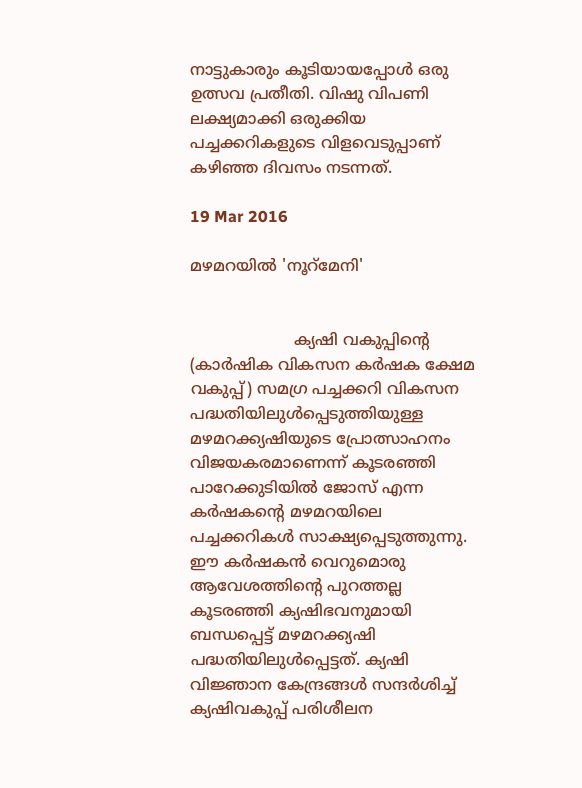നാട്ടുകാരും കൂടിയായപ്പോള്‍ ഒരു ഉത്സവ പ്രതീതി. വിഷു വിപണി ലക്ഷ്യമാക്കി ഒരുക്കിയ പച്ചക്കറികളുടെ വിളവെടുപ്പാണ് കഴിഞ്ഞ ദിവസം നടന്നത്.

19 Mar 2016

മഴമറയില്‍ 'നൂറ്മേനി'


                     ക്യഷി വകുപ്പിന്റെ (കാര്‍ഷിക വികസന കര്‍ഷക ക്ഷേമ വകുപ്പ്) സമഗ്ര പച്ചക്കറി വികസന പദ്ധതിയിലുള്‍പ്പെടുത്തിയുള്ള മഴമറക്ക്യഷിയുടെ പ്രോത്സാഹനം വിജയകരമാണെന്ന് കൂടരഞ്ഞി പാറേക്കുടിയില്‍ ജോസ് എന്ന കര്‍ഷകന്റെ മഴമറയിലെ പച്ചക്കറികള്‍ സാക്ഷ്യപ്പെടുത്തുന്നു. ഈ കര്‍ഷകന്‍ വെറുമൊരു ആവേശത്തിന്റെ പുറത്തല്ല കൂടരഞ്ഞി ക്യഷിഭവനുമായി ബന്ധപ്പെട്ട് മഴമറക്ക്യഷി പദ്ധതിയിലുള്‍പ്പെട്ടത്. ക്യഷി വിജ്ഞാന കേന്ദ്രങ്ങള്‍ സന്ദര്‍ശിച്ച് ക്യഷിവകുപ്പ് പരിശീലന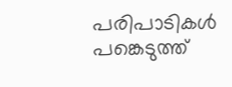പരിപാടികള്‍ പങ്കെടുത്ത്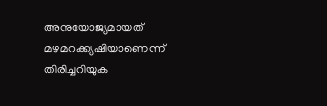അനുയോജ്യമായത് മഴമറക്ക്യഷിയാണെന്ന് തിരിച്ചറിയുക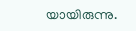യായിരുന്നു.